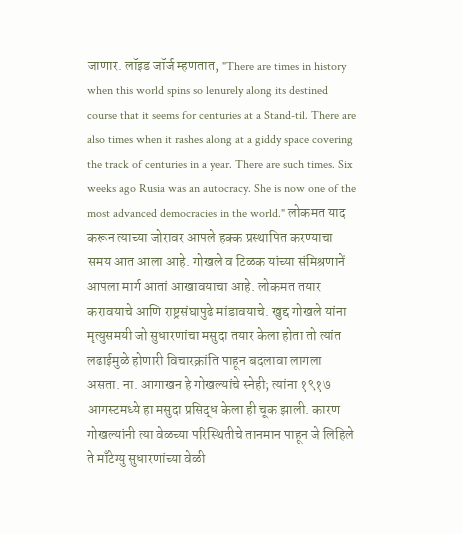जाणार. लॉइड जॉर्ज म्हणतात, "There are times in history when this world spins so lenurely along its destined course that it seems for centuries at a Stand-til. There are also times when it rashes along at a giddy space covering the track of centuries in a year. There are such times. Six weeks ago Rusia was an autocracy. She is now one of the most advanced democracies in the world." लोकमत याद करून त्याच्या जोरावर आपले हक्क प्रस्थापित करण्याचा समय आत आला आहे. गोखले व टिळक यांच्या संमिश्रणानें आपला मार्ग आतां आखावयाचा आहे. लोकमत तयार करावयाचे आणि राष्ट्रसंघापुढे मांडावयाचे. खुद्द गोखले यांना मृत्युसमयी जो सुधारणांचा मसुदा तयार केला होता तो त्यांत लढाईमुळे होणारी विचारक्रांति पाहून बदलावा लागला असता. ना. आगाखन हे गोखल्यांचे स्नेही; त्यांना १९१७ आगस्टमध्ये हा मसुदा प्रसिद्ध केला ही चूक झाली. कारण गोखल्यांनी त्या वेळच्या परिस्थितीचे तानमान पाहून जे लिहिले ते माँटेग्यु सुधारणांच्या वेळी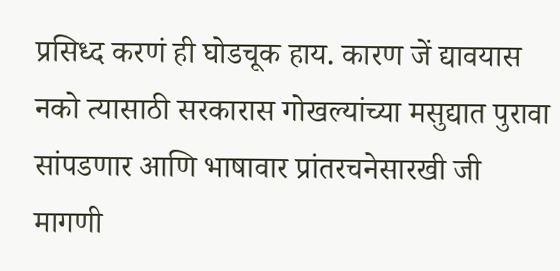प्रसिध्द करणं ही घोडचूक हाय. कारण जें द्यावयास नको त्यासाठी सरकारास गोखल्यांच्या मसुद्यात पुरावा सांपडणार आणि भाषावार प्रांतरचनेसारखी जी मागणी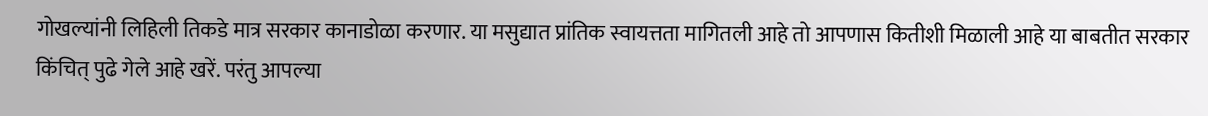गोखल्यांनी लिहिली तिकडे मात्र सरकार कानाडोळा करणार. या मसुद्यात प्रांतिक स्वायत्तता मागितली आहे तो आपणास कितीशी मिळाली आहे या बाबतीत सरकार किंचित् पुढे गेले आहे खरें. परंतु आपल्या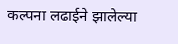कल्पना लढाईने झालेल्या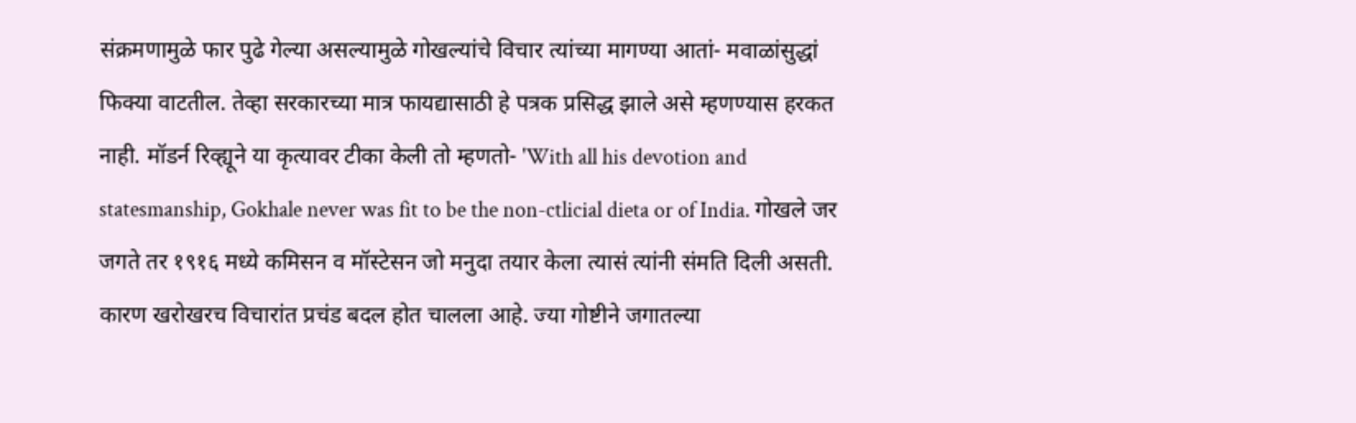संक्रमणामुळे फार पुढे गेल्या असल्यामुळे गोखल्यांचे विचार त्यांच्या मागण्या आतां- मवाळांसुद्धां फिक्या वाटतील. तेव्हा सरकारच्या मात्र फायद्यासाठी हे पत्रक प्रसिद्ध झाले असे म्हणण्यास हरकत नाही. मॉडर्न रिव्ह्यूने या कृत्यावर टीका केली तो म्हणतो- 'With all his devotion and statesmanship, Gokhale never was fit to be the non-ctlicial dieta or of India. गोखले जर जगते तर १९१६ मध्ये कमिसन व मॉस्टेसन जो मनुदा तयार केला त्यासं त्यांनी संमति दिली असती. कारण खरोखरच विचारांत प्रचंड बदल होत चालला आहे. ज्या गोष्टीने जगातल्या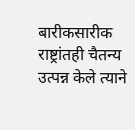बारीकसारीक राष्ट्रांतही चैतन्य उत्पन्न केले त्याने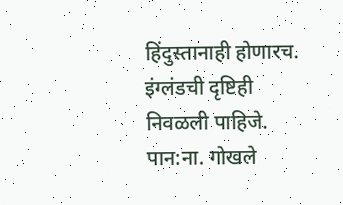हिंदुस्तानाही होणारच. इंग्लंडची दृष्टिही निवळली पाहिजे.
पान:ना. गोखले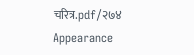चरित्र.pdf/२७४
Appearance